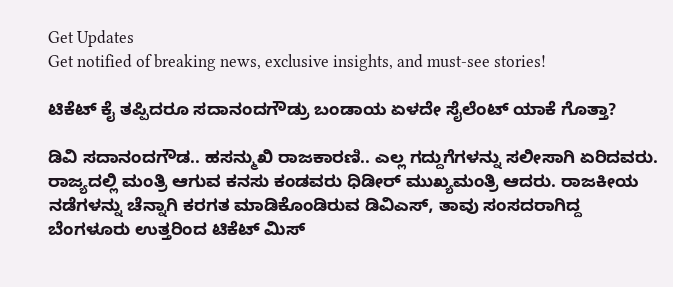Get Updates
Get notified of breaking news, exclusive insights, and must-see stories!

ಟಿಕೆಟ್ ಕೈ ತಪ್ಪಿದರೂ ಸದಾನಂದಗೌಡ್ರು ಬಂಡಾಯ ಏಳದೇ ಸೈಲೆಂಟ್ ಯಾಕೆ ಗೊತ್ತಾ?

ಡಿವಿ ಸದಾನಂದಗೌಡ.. ಹಸನ್ಮುಖಿ ರಾಜಕಾರಣಿ.. ಎಲ್ಲ ಗದ್ದುಗೆಗಳನ್ನು ಸಲೀಸಾಗಿ ಏರಿದವರು. ರಾಜ್ಯದಲ್ಲಿ ಮಂತ್ರಿ ಆಗುವ ಕನಸು ಕಂಡವರು ಧಿಡೀರ್‌ ಮುಖ್ಯಮಂತ್ರಿ ಆದರು. ರಾಜಕೀಯ ನಡೆಗಳನ್ನು ಚೆನ್ನಾಗಿ ಕರಗತ ಮಾಡಿಕೊಂಡಿರುವ ಡಿವಿಎಸ್‌, ತಾವು ಸಂಸದರಾಗಿದ್ದ ಬೆಂಗಳೂರು ಉತ್ತರಿಂದ ಟಿಕೆಟ್‌ ಮಿಸ್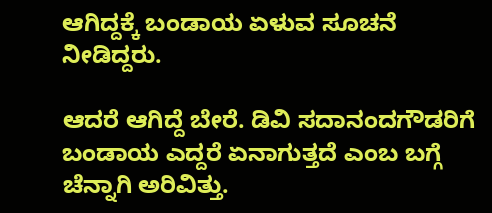ಆಗಿದ್ದಕ್ಕೆ ಬಂಡಾಯ ಏಳುವ ಸೂಚನೆ ನೀಡಿದ್ದರು.

ಆದರೆ ಆಗಿದ್ದೆ ಬೇರೆ. ಡಿವಿ ಸದಾನಂದಗೌಡರಿಗೆ ಬಂಡಾಯ ಎದ್ದರೆ ಏನಾಗುತ್ತದೆ ಎಂಬ ಬಗ್ಗೆ ಚೆನ್ನಾಗಿ ಅರಿವಿತ್ತು.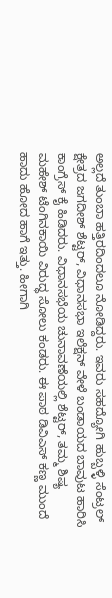ಅಲ್ಲದೆ ತುಂಬಾ ಹತ್ತಿರದಿಂದಲೂ ನೋಡಿದ್ದರು. ಇವರು ಸಹದ್ಯೋಗಿ ಹುಬ್ಬಳ್ಳಿ ಸೆಂಟ್ರಲ್‌ ಕ್ಷೇತ್ರದ ಜಗದೀಶ್‌ ಶೆಟ್ಟರ್, ವಿಧಾನಸಭಾ ಇಲೆಕ್ಷನ್‌ ವೇಳೆ ಬಂಡಾಯದ ಬಾವುಟ ಹಾರಿಸಿ ಕಾಂಗ್ರೆಸ್ ಕೈ ಹಿಡಿದರು. ವಿಧಾನಸಭೆಯ ಚುನಾವಣೆಯಲ್ಲಿ ಶೆಟ್ಟರ್‌, ತಮ್ಮ ಶಿಷ್ಯ ಮಹೇಶ್ ಟೆಂಗಿನಕಾಯಿ ವಿರುದ್ಧ ಸೋಲು ಕಂಡರು. ಈ ಪಾಠ ಡಿವಿಎಸ್‌ ಕಣ್ಣ ಮುಂದೆ ಹಾದು ಹೋದ ಹಾಗೆ ಇತ್ತು. ಹೀಗಾಗಿ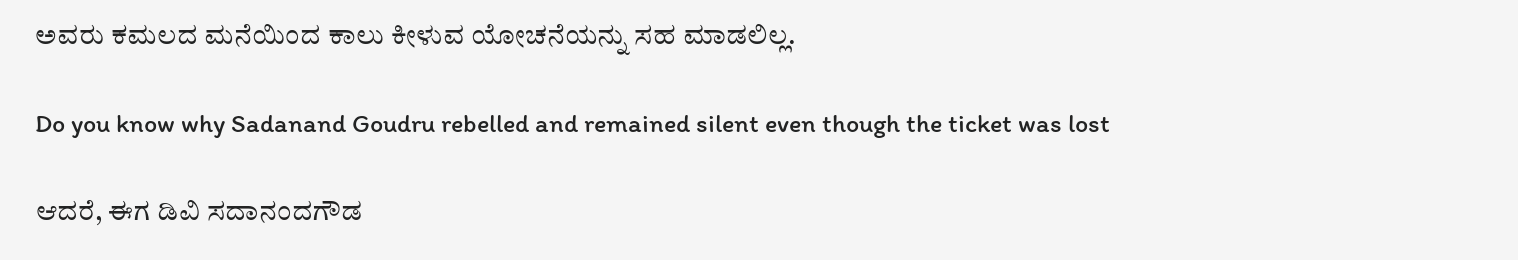ಅವರು ಕಮಲದ ಮನೆಯಿಂದ ಕಾಲು ಕೀಳುವ ಯೋಚನೆಯನ್ನು ಸಹ ಮಾಡಲಿಲ್ಲ.

Do you know why Sadanand Goudru rebelled and remained silent even though the ticket was lost

ಆದರೆ, ಈಗ ಡಿವಿ ಸದಾನಂದಗೌಡ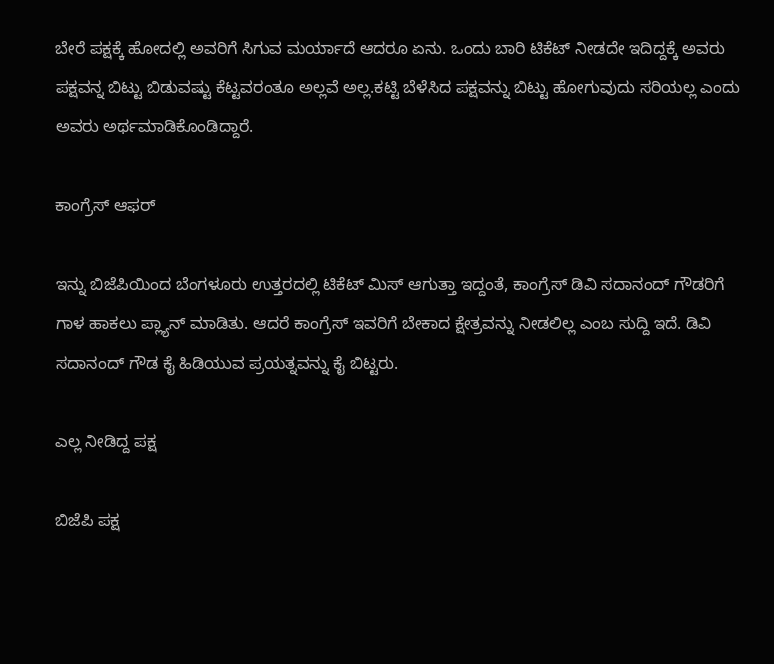ಬೇರೆ ಪಕ್ಷಕ್ಕೆ ಹೋದಲ್ಲಿ ಅವರಿಗೆ ಸಿಗುವ ಮರ್ಯಾದೆ ಆದರೂ ಏನು. ಒಂದು ಬಾರಿ ಟಿಕೆಟ್‌ ನೀಡದೇ ಇದಿದ್ದಕ್ಕೆ ಅವರು ಪಕ್ಷವನ್ನ ಬಿಟ್ಟು ಬಿಡುವಷ್ಟು ಕೆಟ್ಟವರಂತೂ ಅಲ್ಲವೆ ಅಲ್ಲ.ಕಟ್ಟಿ ಬೆಳೆಸಿದ ಪಕ್ಷವನ್ನು ಬಿಟ್ಟು ಹೋಗುವುದು ಸರಿಯಲ್ಲ ಎಂದು ಅವರು ಅರ್ಥಮಾಡಿಕೊಂಡಿದ್ದಾರೆ.

ಕಾಂಗ್ರೆಸ್ ಆಫರ್‌

ಇನ್ನು ಬಿಜೆಪಿಯಿಂದ ಬೆಂಗಳೂರು ಉತ್ತರದಲ್ಲಿ ಟಿಕೆಟ್‌ ಮಿಸ್ ಆಗುತ್ತಾ ಇದ್ದಂತೆ, ಕಾಂಗ್ರೆಸ್ ಡಿವಿ ಸದಾನಂದ್ ಗೌಡರಿಗೆ ಗಾಳ ಹಾಕಲು ಪ್ಲ್ಯಾನ್ ಮಾಡಿತು. ಆದರೆ ಕಾಂಗ್ರೆಸ್‌ ಇವರಿಗೆ ಬೇಕಾದ ಕ್ಷೇತ್ರವನ್ನು ನೀಡಲಿಲ್ಲ ಎಂಬ ಸುದ್ದಿ ಇದೆ. ಡಿವಿ ಸದಾನಂದ್ ಗೌಡ ಕೈ ಹಿಡಿಯುವ ಪ್ರಯತ್ನವನ್ನು ಕೈ ಬಿಟ್ಟರು.

ಎಲ್ಲ ನೀಡಿದ್ದ ಪಕ್ಷ

ಬಿಜೆಪಿ ಪಕ್ಷ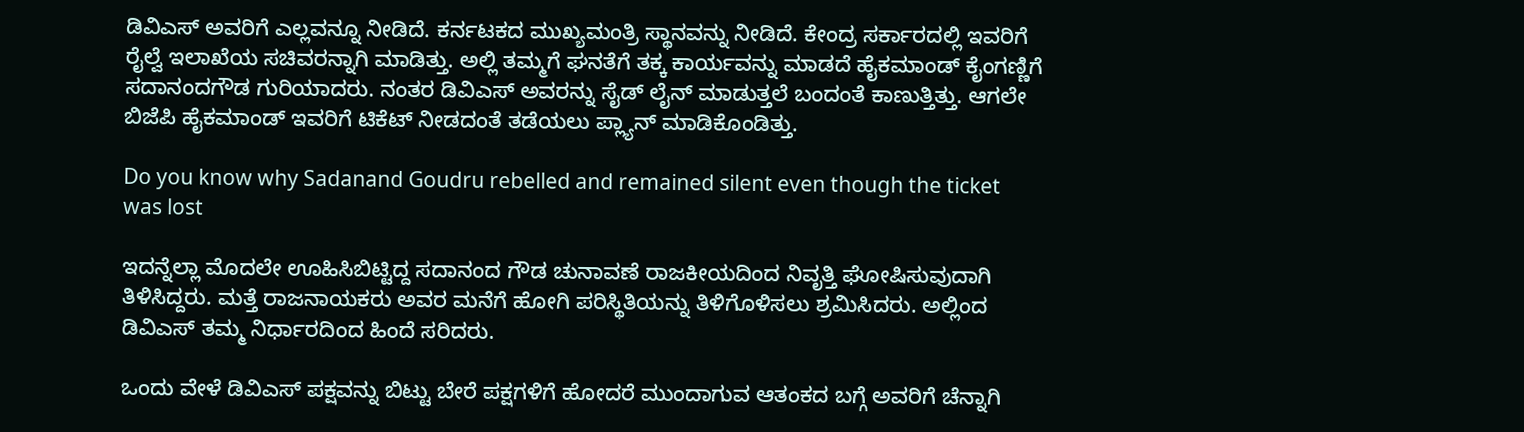ಡಿವಿಎಸ್‌ ಅವರಿಗೆ ಎಲ್ಲವನ್ನೂ ನೀಡಿದೆ. ಕರ್ನಟಕದ ಮುಖ್ಯಮಂತ್ರಿ ಸ್ಥಾನವನ್ನು ನೀಡಿದೆ. ಕೇಂದ್ರ ಸರ್ಕಾರದಲ್ಲಿ ಇವರಿಗೆ ರೈಲ್ವೆ ಇಲಾಖೆಯ ಸಚಿವರನ್ನಾಗಿ ಮಾಡಿತ್ತು. ಅಲ್ಲಿ ತಮ್ಮಗೆ ಘನತೆಗೆ ತಕ್ಕ ಕಾರ್ಯವನ್ನು ಮಾಡದೆ ಹೈಕಮಾಂಡ್ ಕೈಂಗಣ್ಣಿಗೆ ಸದಾನಂದಗೌಡ ಗುರಿಯಾದರು. ನಂತರ ಡಿವಿಎಸ್‌ ಅವರನ್ನು ಸೈಡ್ ಲೈನ್‌ ಮಾಡುತ್ತಲೆ ಬಂದಂತೆ ಕಾಣುತ್ತಿತ್ತು. ಆಗಲೇ ಬಿಜೆಪಿ ಹೈಕಮಾಂಡ್‌ ಇವರಿಗೆ ಟಿಕೆಟ್‌ ನೀಡದಂತೆ ತಡೆಯಲು ಪ್ಲ್ಯಾನ್ ಮಾಡಿಕೊಂಡಿತ್ತು.

Do you know why Sadanand Goudru rebelled and remained silent even though the ticket was lost

ಇದನ್ನೆಲ್ಲಾ ಮೊದಲೇ ಊಹಿಸಿಬಿಟ್ಟಿದ್ದ ಸದಾನಂದ ಗೌಡ ಚುನಾವಣೆ ರಾಜಕೀಯದಿಂದ ನಿವೃತ್ತಿ ಘೋಷಿಸುವುದಾಗಿ ತಿಳಿಸಿದ್ದರು. ಮತ್ತೆ ರಾಜನಾಯಕರು ಅವರ ಮನೆಗೆ ಹೋಗಿ ಪರಿಸ್ಥಿತಿಯನ್ನು ತಿಳಿಗೊಳಿಸಲು ಶ್ರಮಿಸಿದರು. ಅಲ್ಲಿಂದ ಡಿವಿಎಸ್‌ ತಮ್ಮ ನಿರ್ಧಾರದಿಂದ ಹಿಂದೆ ಸರಿದರು.

ಒಂದು ವೇಳೆ ಡಿವಿಎಸ್‌ ಪಕ್ಷವನ್ನು ಬಿಟ್ಟು ಬೇರೆ ಪಕ್ಷಗಳಿಗೆ ಹೋದರೆ ಮುಂದಾಗುವ ಆತಂಕದ ಬಗ್ಗೆ ಅವರಿಗೆ ಚೆನ್ನಾಗಿ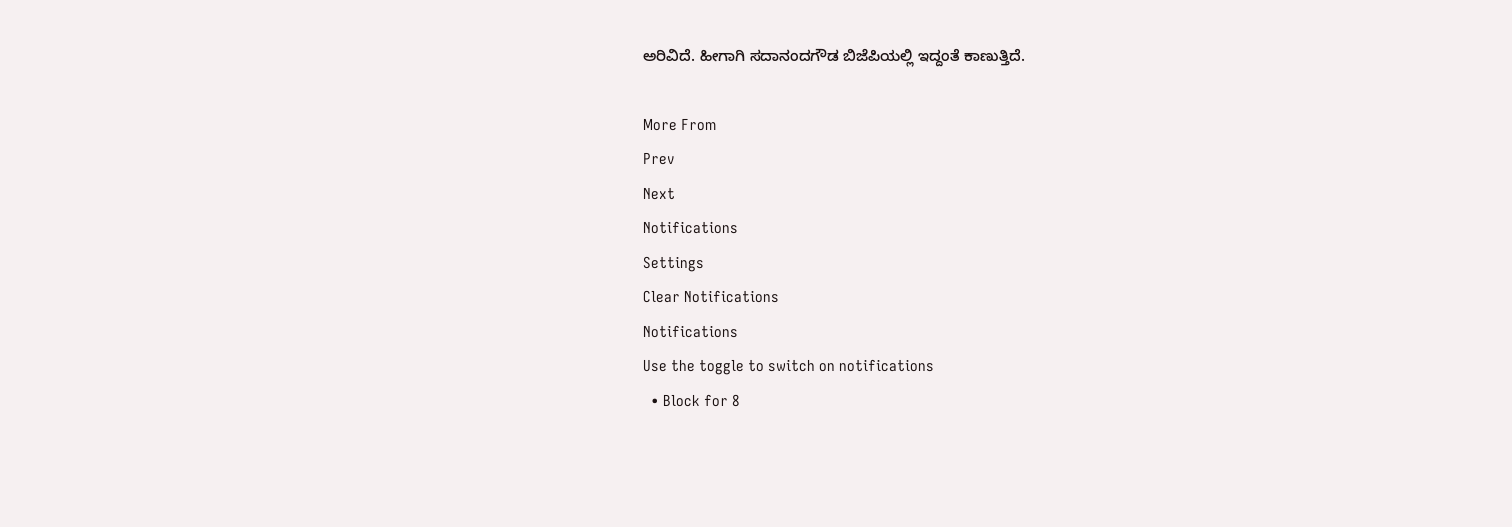ಅರಿವಿದೆ. ಹೀಗಾಗಿ ಸದಾನಂದಗೌಡ ಬಿಜೆಪಿಯಲ್ಲಿ ಇದ್ದಂತೆ ಕಾಣುತ್ತಿದೆ.

More From
Prev
Next
Notifications
Settings
Clear Notifications
Notifications
Use the toggle to switch on notifications
  • Block for 8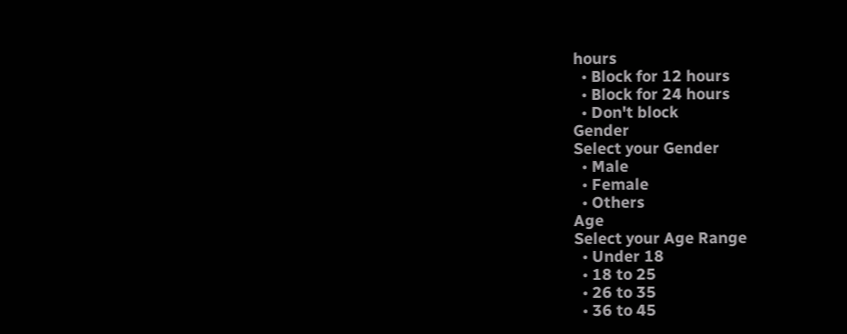hours
  • Block for 12 hours
  • Block for 24 hours
  • Don't block
Gender
Select your Gender
  • Male
  • Female
  • Others
Age
Select your Age Range
  • Under 18
  • 18 to 25
  • 26 to 35
  • 36 to 45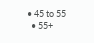• 45 to 55
  • 55+